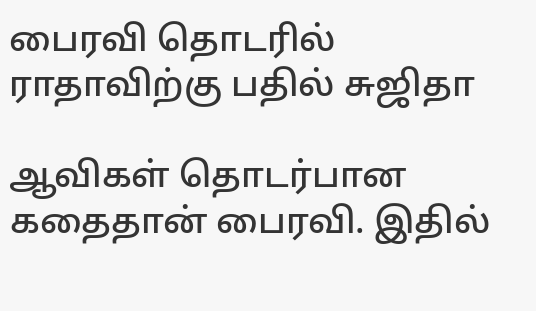பைரவி தொடரில் ராதாவிற்கு பதில் சுஜிதா

ஆவிகள் தொடர்பான கதைதான் பைரவி. இதில்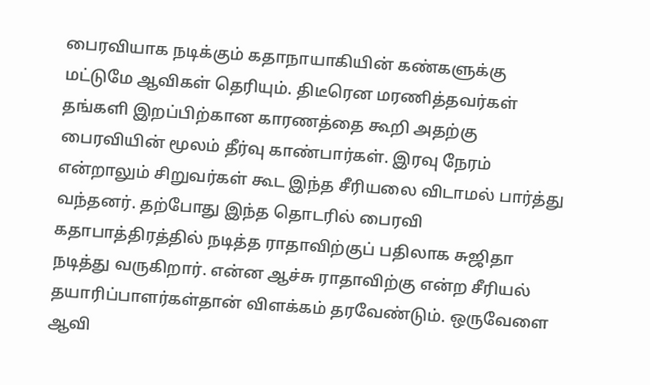பைரவியாக நடிக்கும் கதாநாயாகியின் கண்களுக்கு மட்டுமே ஆவிகள் தெரியும். திடீரென மரணித்தவர்கள் தங்களி இறப்பிற்கான காரணத்தை கூறி அதற்கு பைரவியின் மூலம் தீர்வு காண்பார்கள். இரவு நேரம் என்றாலும் சிறுவர்கள் கூட இந்த சீரியலை விடாமல் பார்த்து வந்தனர். தற்போது இந்த தொடரில் பைரவி கதாபாத்திரத்தில் நடித்த ராதாவிற்குப் பதிலாக சுஜிதா நடித்து வருகிறார். என்ன ஆச்சு ராதாவிற்கு என்ற சீரியல் தயாரிப்பாளர்கள்தான் விளக்கம் தரவேண்டும். ஒருவேளை ஆவி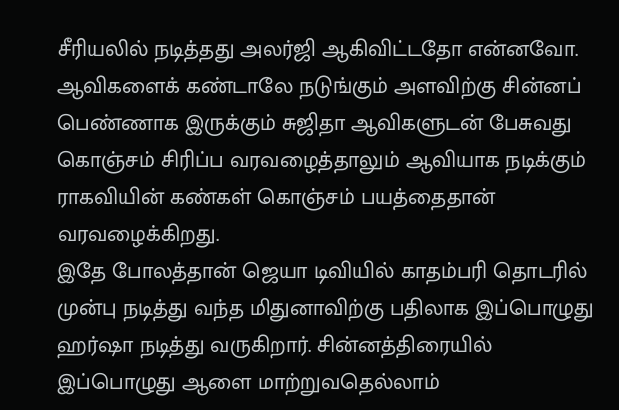சீரியலில் நடித்தது அலர்ஜி ஆகிவிட்டதோ என்னவோ.
ஆவிகளைக் கண்டாலே நடுங்கும் அளவிற்கு சின்னப் பெண்ணாக இருக்கும் சுஜிதா ஆவிகளுடன் பேசுவது கொஞ்சம் சிரிப்ப வரவழைத்தாலும் ஆவியாக நடிக்கும் ராகவியின் கண்கள் கொஞ்சம் பயத்தைதான் வரவழைக்கிறது.
இதே போலத்தான் ஜெயா டிவியில் காதம்பரி தொடரில் முன்பு நடித்து வந்த மிதுனாவிற்கு பதிலாக இப்பொழுது ஹர்ஷா நடித்து வருகிறார். சின்னத்திரையில் இப்பொழுது ஆளை மாற்றுவதெல்லாம்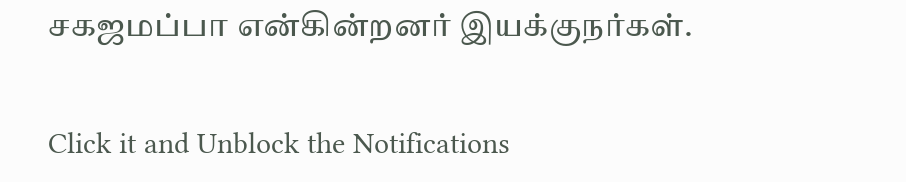சகஜமப்பா என்கின்றனர் இயக்குநர்கள்.


Click it and Unblock the Notifications